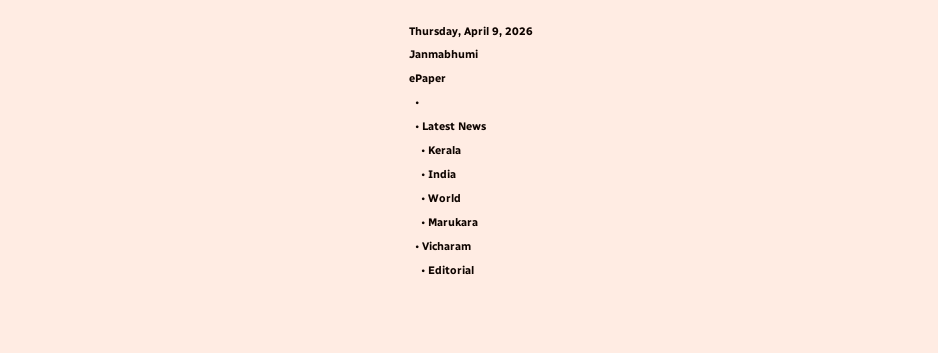Thursday, April 9, 2026
Janmabhumi
ePaper
  •
  • Latest News
    • Kerala
    • India
    • World
    • Marukara
  • Vicharam
    • Editorial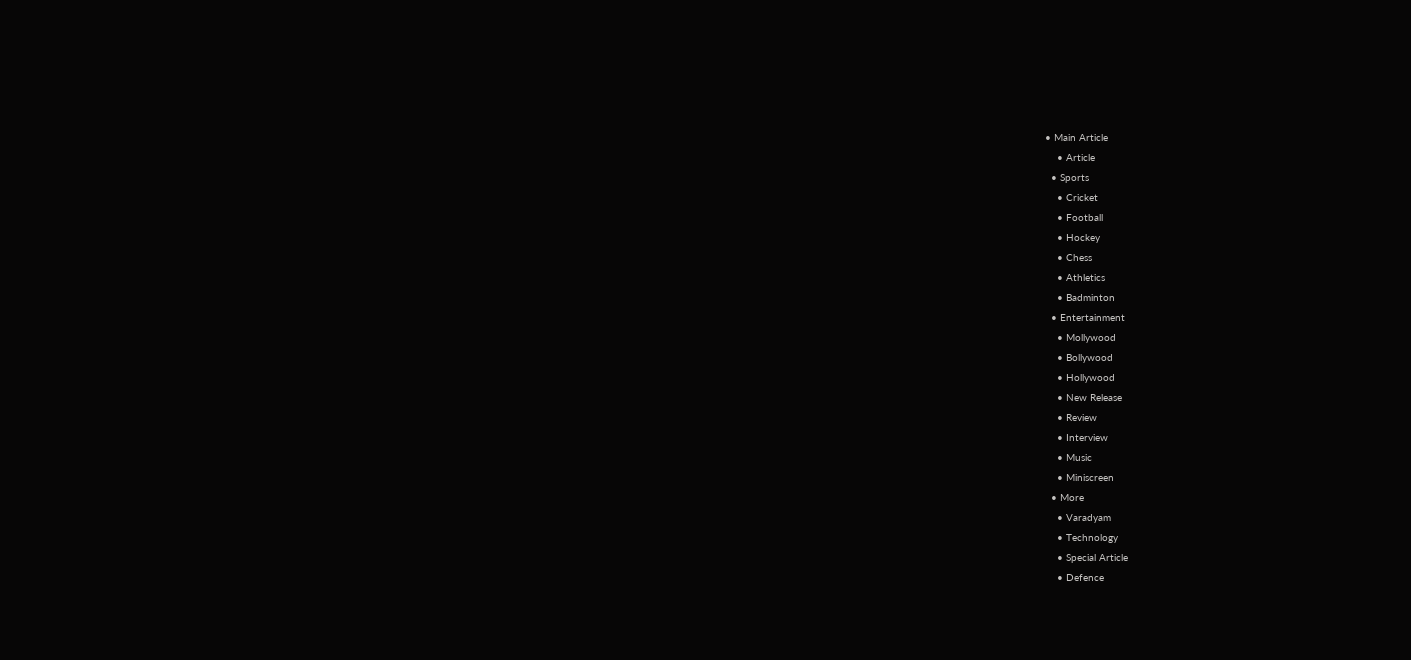• Main Article
    • Article
  • Sports
    • Cricket
    • Football
    • Hockey
    • Chess
    • Athletics
    • Badminton
  • Entertainment
    • Mollywood
    • Bollywood
    • Hollywood
    • New Release
    • Review
    • Interview
    • Music
    • Miniscreen
  • More
    • Varadyam
    • Technology
    • Special Article
    • Defence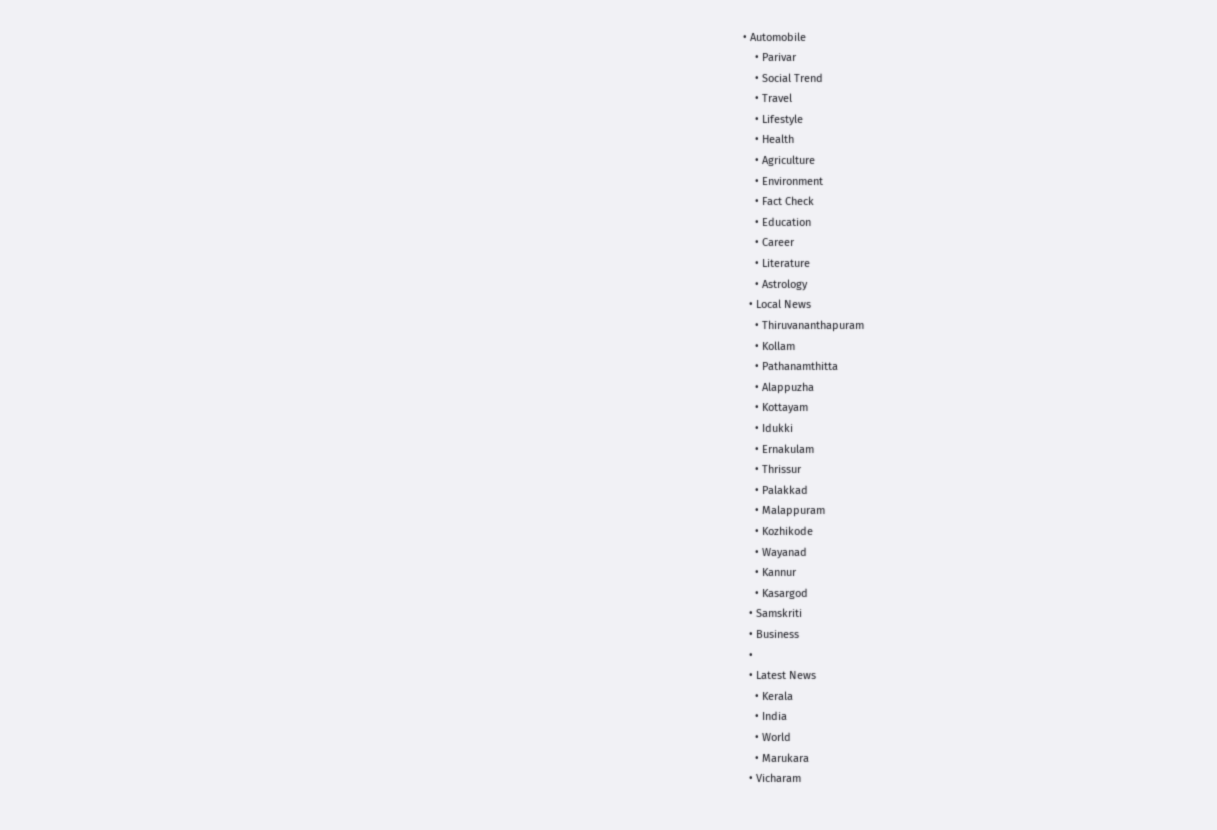• Automobile
    • Parivar
    • Social Trend
    • Travel
    • Lifestyle
    • Health
    • Agriculture
    • Environment
    • Fact Check
    • Education
    • Career
    • Literature
    • Astrology
  • Local News
    • Thiruvananthapuram
    • Kollam
    • Pathanamthitta
    • Alappuzha
    • Kottayam
    • Idukki
    • Ernakulam
    • Thrissur
    • Palakkad
    • Malappuram
    • Kozhikode
    • Wayanad
    • Kannur
    • Kasargod
  • Samskriti
  • Business
  •
  • Latest News
    • Kerala
    • India
    • World
    • Marukara
  • Vicharam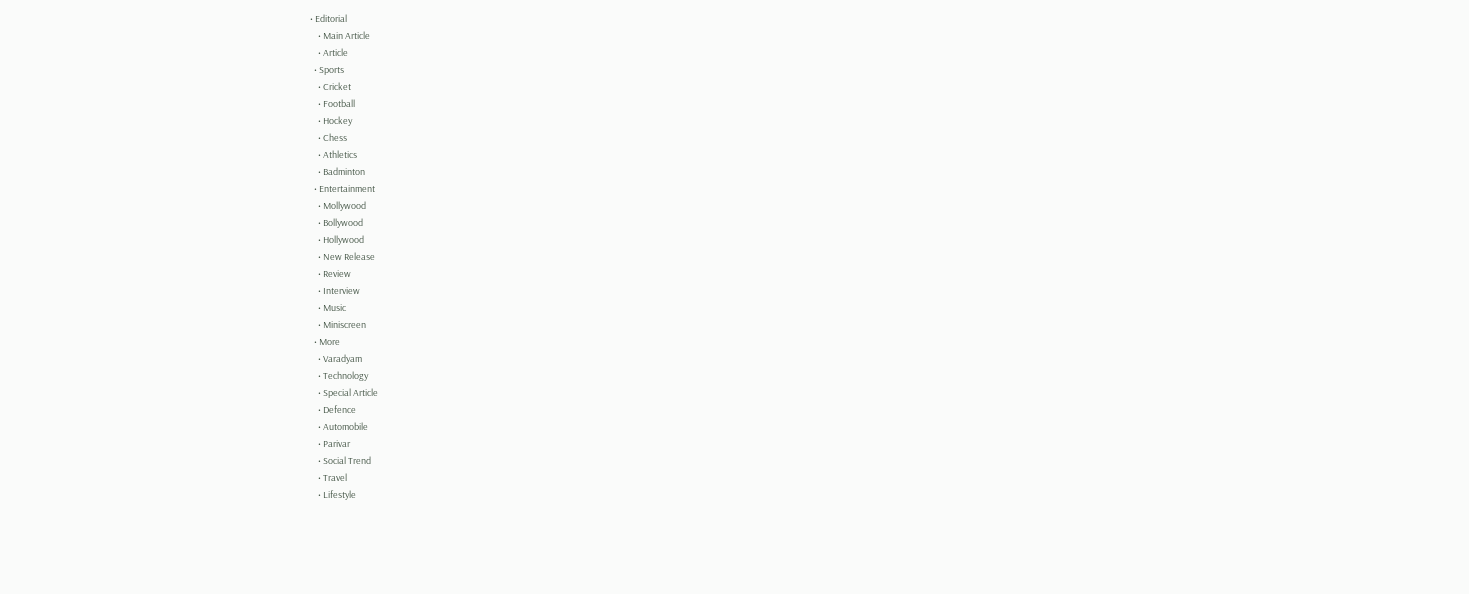• Editorial
    • Main Article
    • Article
  • Sports
    • Cricket
    • Football
    • Hockey
    • Chess
    • Athletics
    • Badminton
  • Entertainment
    • Mollywood
    • Bollywood
    • Hollywood
    • New Release
    • Review
    • Interview
    • Music
    • Miniscreen
  • More
    • Varadyam
    • Technology
    • Special Article
    • Defence
    • Automobile
    • Parivar
    • Social Trend
    • Travel
    • Lifestyle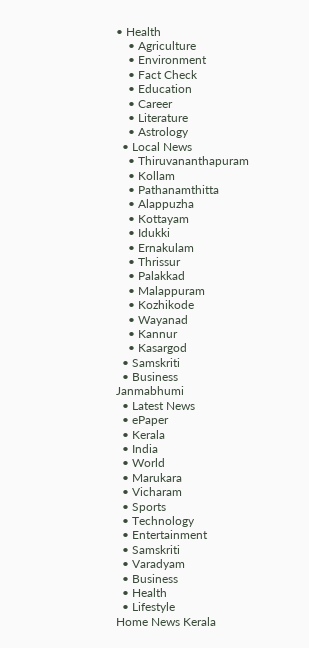• Health
    • Agriculture
    • Environment
    • Fact Check
    • Education
    • Career
    • Literature
    • Astrology
  • Local News
    • Thiruvananthapuram
    • Kollam
    • Pathanamthitta
    • Alappuzha
    • Kottayam
    • Idukki
    • Ernakulam
    • Thrissur
    • Palakkad
    • Malappuram
    • Kozhikode
    • Wayanad
    • Kannur
    • Kasargod
  • Samskriti
  • Business
Janmabhumi
  • Latest News
  • ePaper
  • Kerala
  • India
  • World
  • Marukara
  • Vicharam
  • Sports
  • Technology
  • Entertainment
  • Samskriti
  • Varadyam
  • Business
  • Health
  • Lifestyle
Home News Kerala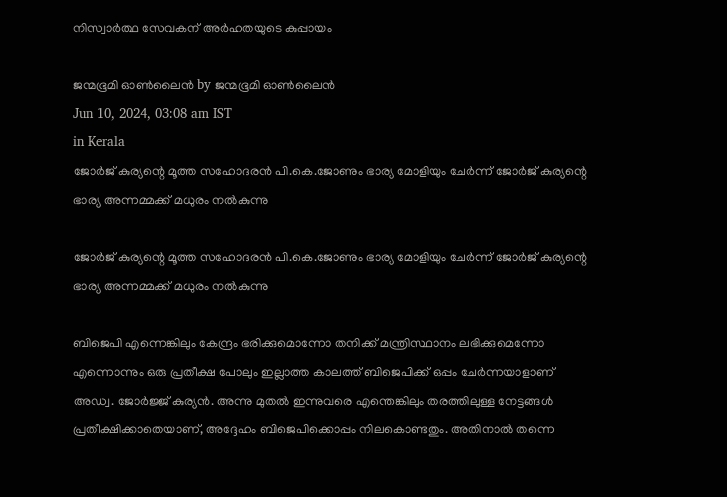നിസ്വാര്‍ത്ഥ സേവകന് അര്‍ഹതയുടെ കുപ്പായം

ജന്മഭൂമി ഓണ്‍ലൈന്‍ by ജന്മഭൂമി ഓണ്‍ലൈന്‍
Jun 10, 2024, 03:08 am IST
in Kerala
ജോര്‍ജ് കുര്യന്റെ മൂത്ത സഹോദരന്‍ പി.കെ.ജോണും ഭാര്യ മോളിയും ചേര്‍ന്ന് ജോര്‍ജ് കുര്യന്റെ ഭാര്യ അന്നമ്മക്ക് മധുരം നല്‍കുന്നു

ജോര്‍ജ് കുര്യന്റെ മൂത്ത സഹോദരന്‍ പി.കെ.ജോണും ഭാര്യ മോളിയും ചേര്‍ന്ന് ജോര്‍ജ് കുര്യന്റെ ഭാര്യ അന്നമ്മക്ക് മധുരം നല്‍കുന്നു

ബിജെപി എന്നെങ്കിലും കേന്ദ്രം ഭരിക്കുമൊന്നോ തനിക്ക് മന്ത്രിസ്ഥാനം ലഭിക്കുമെന്നോ എന്നൊന്നും ഒരു പ്രതീക്ഷ പോലും ഇല്ലാത്ത കാലത്ത് ബിജെപിക്ക് ഒപ്പം ചേര്‍ന്നയാളാണ് അഡ്വ. ജോര്‍ജ്ജ് കുര്യന്‍. അന്നു മുതല്‍ ഇന്നുവരെ എന്തെങ്കിലും തരത്തിലുള്ള നേട്ടങ്ങള്‍ പ്രതീക്ഷിക്കാതെയാണ്, അദ്ദേഹം ബിജെപിക്കൊപ്പം നിലകൊണ്ടതും. അതിനാല്‍ തന്നെ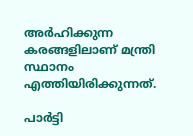അര്‍ഹിക്കുന്ന കരങ്ങളിലാണ് മന്ത്രി സ്ഥാനം എത്തിയിരിക്കുന്നത്.

പാര്‍ട്ടി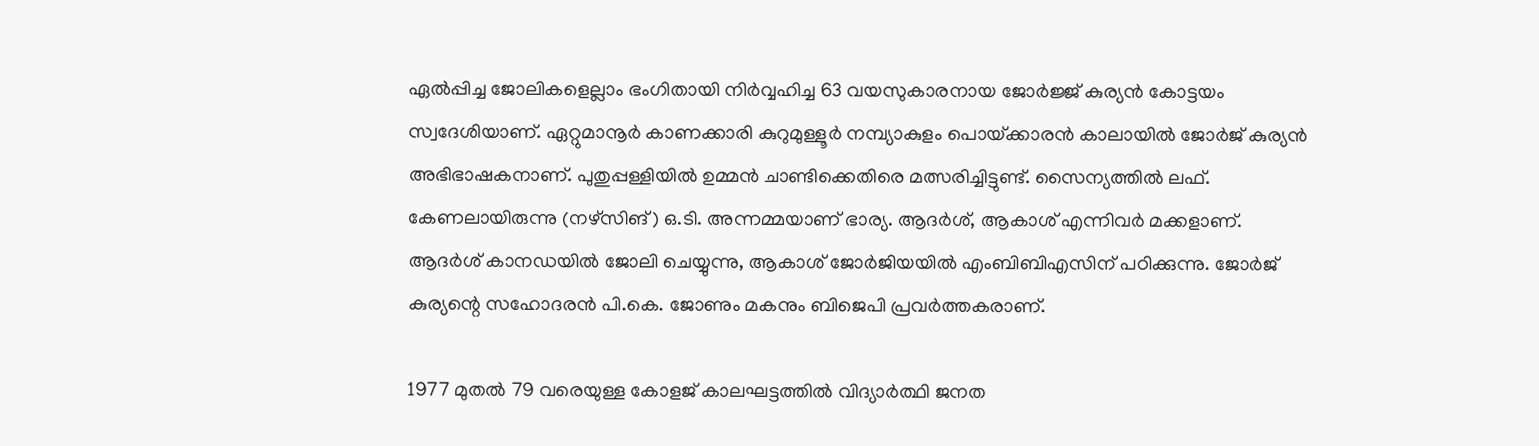ഏല്‍പ്പിച്ച ജോലികളെല്ലാം ഭംഗിതായി നിര്‍വ്വഹിച്ച 63 വയസുകാരനായ ജോര്‍ജ്ജ് കുര്യന്‍ കോട്ടയം സ്വദേശിയാണ്. ഏറ്റുമാനൂര്‍ കാണക്കാരി കുറുമുള്ളൂര്‍ നമ്പ്യാകുളം പൊയ്‌ക്കാരന്‍ കാലായില്‍ ജോര്‍ജ് കുര്യന്‍ അഭിഭാഷകനാണ്. പുതുപ്പള്ളിയില്‍ ഉമ്മന്‍ ചാണ്ടിക്കെതിരെ മത്സരിച്ചിട്ടുണ്ട്. സൈന്യത്തില്‍ ലഫ്. കേണലായിരുന്നു (നഴ്‌സിങ്) ഒ.ടി. അന്നമ്മയാണ് ഭാര്യ. ആദര്‍ശ്, ആകാശ് എന്നിവര്‍ മക്കളാണ്. ആദര്‍ശ് കാനഡയില്‍ ജോലി ചെയ്യുന്നു, ആകാശ് ജോര്‍ജിയയില്‍ എംബിബിഎസിന് പഠിക്കുന്നു. ജോര്‍ജ് കുര്യന്റെ സഹോദരന്‍ പി.കെ. ജോണും മകനും ബിജെപി പ്രവര്‍ത്തകരാണ്.

1977 മുതല്‍ 79 വരെയുള്ള കോളജ് കാലഘട്ടത്തില്‍ വിദ്യാര്‍ത്ഥി ജനത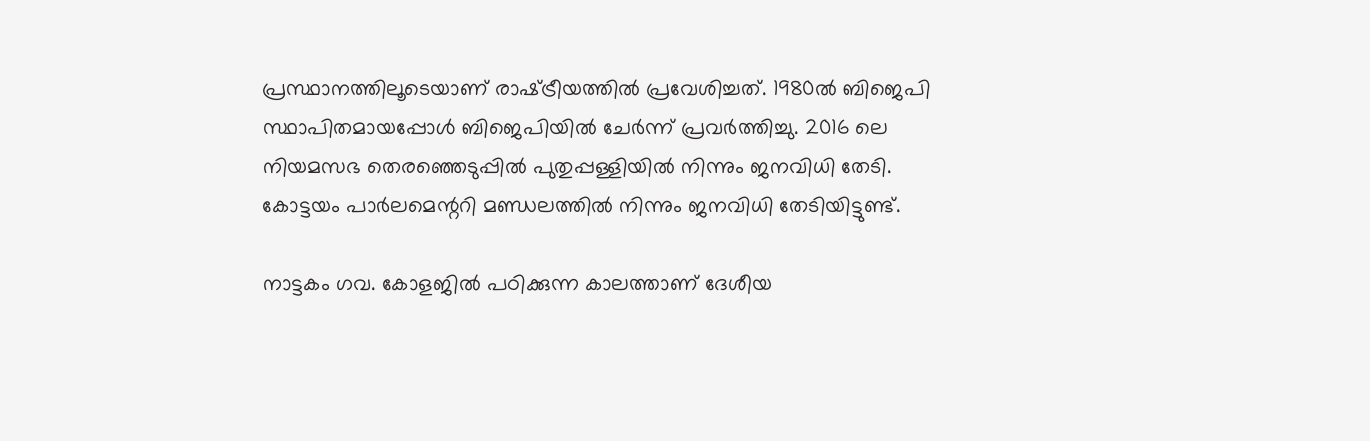പ്രസ്ഥാനത്തിലൂടെയാണ് രാഷ്‌ട്രീയത്തില്‍ പ്രവേശിച്ചത്. 1980ല്‍ ബിജെപി സ്ഥാപിതമായപ്പോള്‍ ബിജെപിയില്‍ ചേര്‍ന്ന് പ്രവര്‍ത്തിച്ചു. 2016 ലെ നിയമസഭ തെരഞ്ഞെടുപ്പില്‍ പുതുപ്പള്ളിയില്‍ നിന്നും ജനവിധി തേടി. കോട്ടയം പാര്‍ലമെന്ററി മണ്ഡലത്തില്‍ നിന്നും ജനവിധി തേടിയിട്ടുണ്ട്.

നാട്ടകം ഗവ. കോളജില്‍ പഠിക്കുന്ന കാലത്താണ് ദേശീയ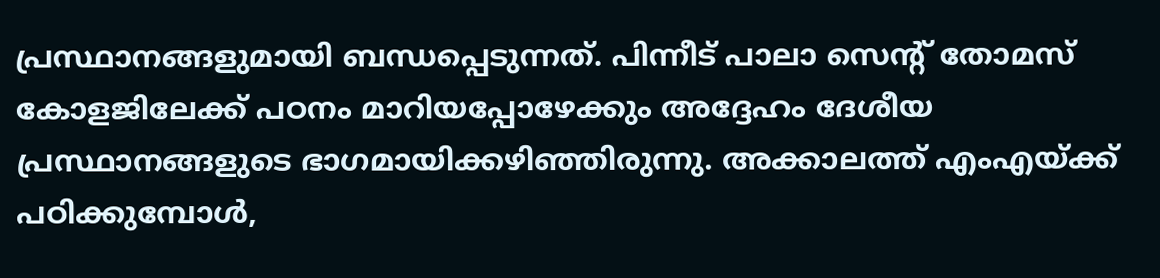പ്രസ്ഥാനങ്ങളുമായി ബന്ധപ്പെടുന്നത്. പിന്നീട് പാലാ സെന്റ് തോമസ് കോളജിലേക്ക് പഠനം മാറിയപ്പോഴേക്കും അദ്ദേഹം ദേശീയ പ്രസ്ഥാനങ്ങളുടെ ഭാഗമായിക്കഴിഞ്ഞിരുന്നു. അക്കാലത്ത് എംഎയ്‌ക്ക് പഠിക്കുമ്പോള്‍,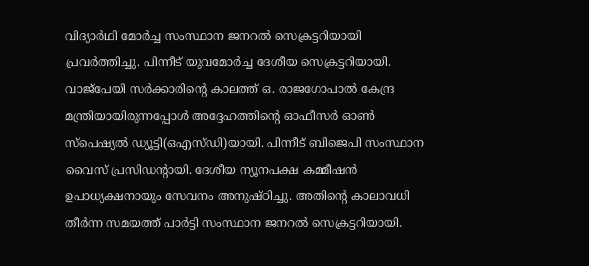വിദ്യാര്‍ഥി മോര്‍ച്ച സംസ്ഥാന ജനറല്‍ സെക്രട്ടറിയായി പ്രവര്‍ത്തിച്ചു. പിന്നീട് യുവമോര്‍ച്ച ദേശീയ സെക്രട്ടറിയായി. വാജ്‌പേയി സര്‍ക്കാരിന്റെ കാലത്ത് ഒ. രാജഗോപാല്‍ കേന്ദ്ര മന്ത്രിയായിരുന്നപ്പോള്‍ അദ്ദേഹത്തിന്റെ ഓഫീസര്‍ ഓണ്‍ സ്‌പെഷ്യല്‍ ഡ്യൂട്ടി(ഒഎസ്ഡി)യായി. പിന്നീട് ബിജെപി സംസ്ഥാന വൈസ് പ്രസിഡന്റായി. ദേശീയ ന്യൂനപക്ഷ കമ്മീഷന്‍ ഉപാധ്യക്ഷനായും സേവനം അനുഷ്ഠിച്ചു. അതിന്റെ കാലാവധി തീര്‍ന്ന സമയത്ത് പാര്‍ട്ടി സംസ്ഥാന ജനറല്‍ സെക്രട്ടറിയായി.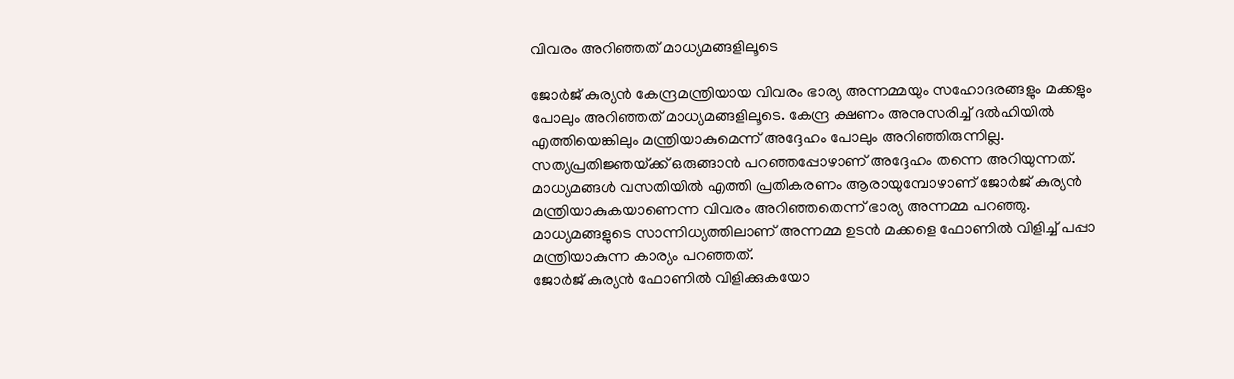വിവരം അറിഞ്ഞത് മാധ്യമങ്ങളിലൂടെ

ജോര്‍ജ് കുര്യന്‍ കേന്ദ്രമന്ത്രിയായ വിവരം ഭാര്യ അന്നമ്മയും സഹോദരങ്ങളും മക്കളും പോലും അറിഞ്ഞത് മാധ്യമങ്ങളിലൂടെ. കേന്ദ്ര ക്ഷണം അനുസരിച്ച് ദല്‍ഹിയില്‍ എത്തിയെങ്കിലും മന്ത്രിയാകുമെന്ന് അദ്ദേഹം പോലും അറിഞ്ഞിരുന്നില്ല. സത്യപ്രതിജ്ഞയ്‌ക്ക് ഒരുങ്ങാന്‍ പറഞ്ഞപ്പോഴാണ് അദ്ദേഹം തന്നെ അറിയുന്നത്. മാധ്യമങ്ങള്‍ വസതിയില്‍ എത്തി പ്രതികരണം ആരായുമ്പോഴാണ് ജോര്‍ജ് കുര്യന്‍ മന്ത്രിയാകുകയാണെന്ന വിവരം അറിഞ്ഞതെന്ന് ഭാര്യ അന്നമ്മ പറഞ്ഞു. മാധ്യമങ്ങളുടെ സാന്നിധ്യത്തിലാണ് അന്നമ്മ ഉടന്‍ മക്കളെ ഫോണില്‍ വിളിച്ച് പപ്പാ മന്ത്രിയാകുന്ന കാര്യം പറഞ്ഞത്.
ജോര്‍ജ് കുര്യന്‍ ഫോണില്‍ വിളിക്കുകയോ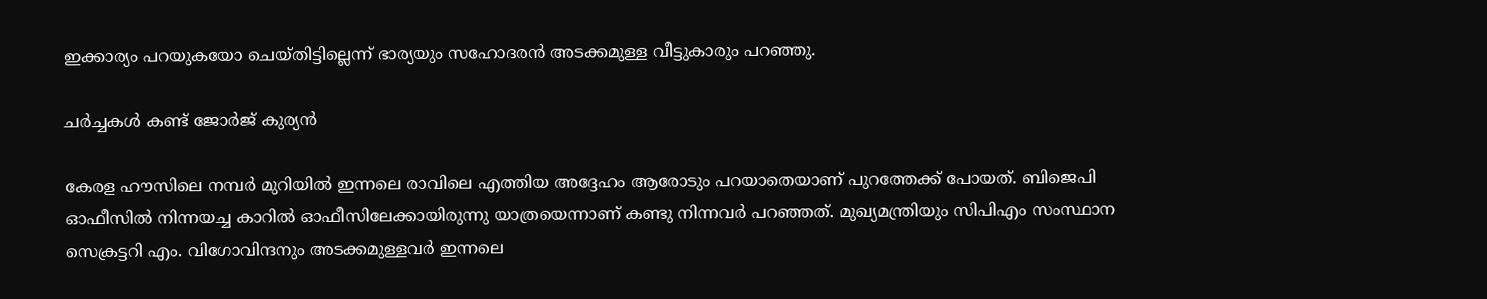ഇക്കാര്യം പറയുകയോ ചെയ്തിട്ടില്ലെന്ന് ഭാര്യയും സഹോദരന്‍ അടക്കമുള്ള വീട്ടുകാരും പറഞ്ഞു.

ചര്‍ച്ചകള്‍ കണ്ട് ജോര്‍ജ് കുര്യന്‍

കേരള ഹൗസിലെ നമ്പര്‍ മുറിയില്‍ ഇന്നലെ രാവിലെ എത്തിയ അദ്ദേഹം ആരോടും പറയാതെയാണ് പുറത്തേക്ക് പോയത്. ബിജെപി ഓഫീസില്‍ നിന്നയച്ച കാറില്‍ ഓഫീസിലേക്കായിരുന്നു യാത്രയെന്നാണ് കണ്ടു നിന്നവര്‍ പറഞ്ഞത്. മുഖ്യമന്ത്രിയും സിപിഎം സംസ്ഥാന സെക്രട്ടറി എം. വിഗോവിന്ദനും അടക്കമുള്ളവര്‍ ഇന്നലെ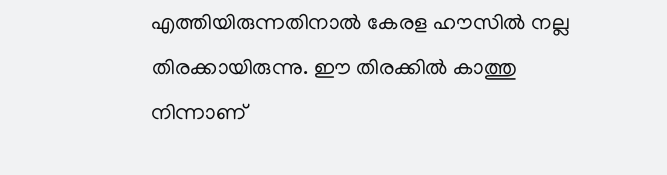എത്തിയിരുന്നതിനാല്‍ കേരള ഹൗസില്‍ നല്ല തിരക്കായിരുന്നു. ഈ തിരക്കില്‍ കാത്തു നിന്നാണ്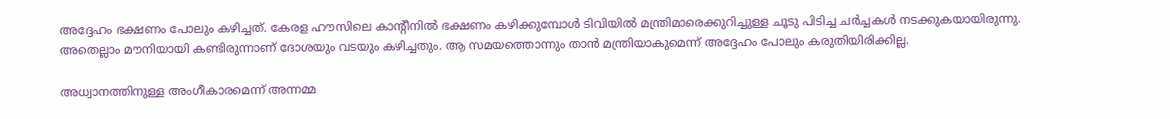അദ്ദേഹം ഭക്ഷണം പോലും കഴിച്ചത്. കേരള ഹൗസിലെ കാന്റീനില്‍ ഭക്ഷണം കഴിക്കുമ്പോള്‍ ടിവിയില്‍ മന്ത്രിമാരെക്കുറിച്ചുള്ള ചൂടു പിടിച്ച ചര്‍ച്ചകള്‍ നടക്കുകയായിരുന്നു. അതെല്ലാം മൗനിയായി കണ്ടിരുന്നാണ് ദോശയും വടയും കഴിച്ചതും. ആ സമയത്തൊന്നും താന്‍ മന്ത്രിയാകുമെന്ന് അദ്ദേഹം പോലും കരുതിയിരിക്കില്ല.

അധ്വാനത്തിനുള്ള അംഗീകാരമെന്ന് അന്നമ്മ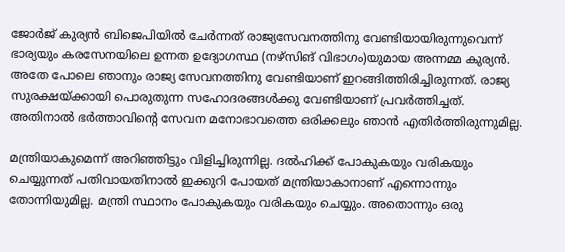ജോര്‍ജ് കുര്യന്‍ ബിജെപിയില്‍ ചേര്‍ന്നത് രാജ്യസേവനത്തിനു വേണ്ടിയായിരുന്നുവെന്ന് ഭാര്യയും കരസേനയിലെ ഉന്നത ഉദ്യോഗസ്ഥ (നഴ്‌സിങ് വിഭാഗം)യുമായ അന്നമ്മ കുര്യന്‍. അതേ പോലെ ഞാനും രാജ്യ സേവനത്തിനു വേണ്ടിയാണ് ഇറങ്ങിത്തിരിച്ചിരുന്നത്. രാജ്യ സുരക്ഷയ്‌ക്കായി പൊരുതുന്ന സഹോദരങ്ങള്‍ക്കു വേണ്ടിയാണ് പ്രവര്‍ത്തിച്ചത്. അതിനാല്‍ ഭര്‍ത്താവിന്റെ സേവന മനോഭാവത്തെ ഒരിക്കലും ഞാന്‍ എതിര്‍ത്തിരുന്നുമില്ല.

മന്ത്രിയാകുമെന്ന് അറിഞ്ഞിട്ടും വിളിച്ചിരുന്നില്ല. ദല്‍ഹിക്ക് പോകുകയും വരികയും ചെയ്യുന്നത് പതിവായതിനാല്‍ ഇക്കുറി പോയത് മന്ത്രിയാകാനാണ് എന്നൊന്നും തോന്നിയുമില്ല. മന്ത്രി സ്ഥാനം പോകുകയും വരികയും ചെയ്യും. അതൊന്നും ഒരു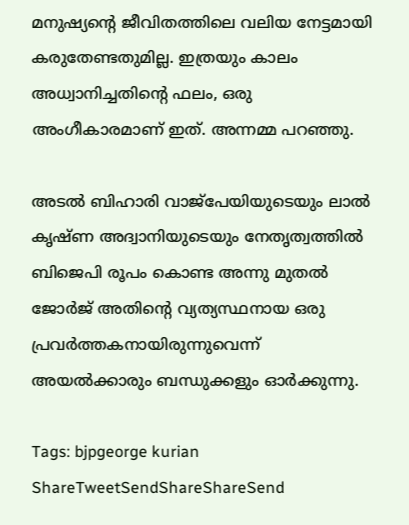മനുഷ്യന്റെ ജീവിതത്തിലെ വലിയ നേട്ടമായി കരുതേണ്ടതുമില്ല. ഇത്രയും കാലം അധ്വാനിച്ചതിന്റെ ഫലം, ഒരു അംഗീകാരമാണ് ഇത്. അന്നമ്മ പറഞ്ഞു.

അടല്‍ ബിഹാരി വാജ്‌പേയിയുടെയും ലാല്‍ കൃഷ്ണ അദ്വാനിയുടെയും നേതൃത്വത്തില്‍ ബിജെപി രൂപം കൊണ്ട അന്നു മുതല്‍ ജോര്‍ജ് അതിന്റെ വ്യത്യസ്ഥനായ ഒരു പ്രവര്‍ത്തകനായിരുന്നുവെന്ന് അയല്‍ക്കാരും ബന്ധുക്കളും ഓര്‍ക്കുന്നു.

Tags: bjpgeorge kurian
ShareTweetSendShareShareSend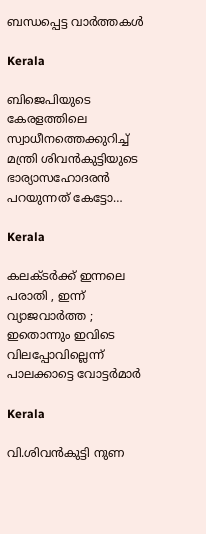ബന്ധപ്പെട്ട വാര്‍ത്തകള്‍

Kerala

ബിജെപിയുടെ കേരളത്തിലെ സ്വാധീനത്തെക്കുറിച്ച് മന്ത്രി ശിവന്‍കുട്ടിയുടെ ഭാര്യാസഹോദരന്‍ പറയുന്നത് കേട്ടോ…

Kerala

കലക്ടർക്ക് ഇന്നലെ പരാതി , ഇന്ന് വ്യാജവാർത്ത ; ഇതൊന്നും ഇവിടെ വിലപ്പോവില്ലെന്ന് പാലക്കാട്ടെ വോട്ടർമാർ

Kerala

വി.ശിവന്‍കുട്ടി നുണ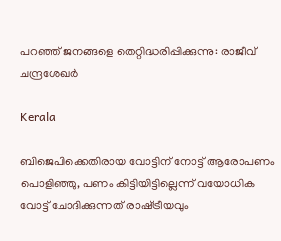പറഞ്ഞ് ജനങ്ങളെ തെറ്റിദ്ധരിപ്പിക്കുന്നു: രാജീവ് ചന്ദ്രശേഖര്‍

Kerala

ബിജെപിക്കെതിരായ വോട്ടിന് നോട്ട് ആരോപണം പൊളിഞ്ഞു, പണം കിട്ടിയിട്ടില്ലെന്ന് വയോധിക വോട്ട് ചോദിക്കുന്നത് രാഷ്‌ട്രീയവും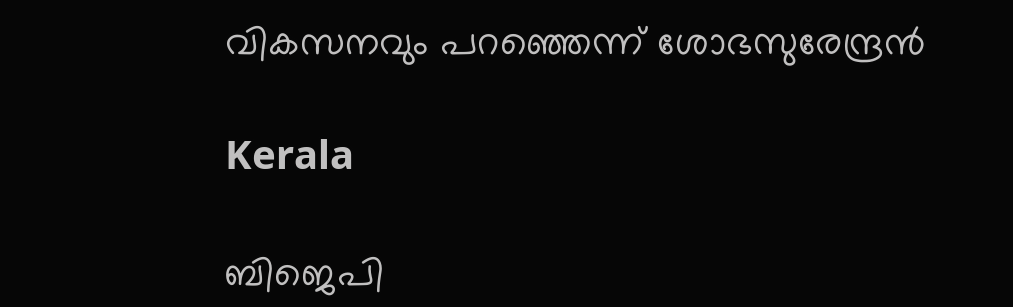വികസനവും പറഞ്ഞെന്ന് ശോഭസുരേന്ദ്രന്‍

Kerala

ബിജെപി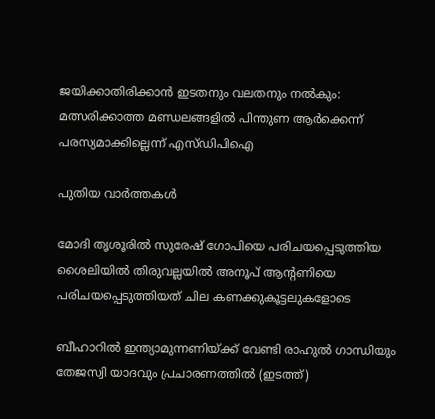ജയിക്കാതിരിക്കാൻ ഇടതനും വലതനും നൽകും: മത്സരിക്കാത്ത മണ്ഡലങ്ങളിൽ പിന്തുണ ആർക്കെന്ന് പരസ്യമാക്കില്ലെന്ന് എസ്ഡിപിഐ

പുതിയ വാര്‍ത്തകള്‍

മോദി തൃശൂരില്‍ സുരേഷ് ഗോപിയെ പരിചയപ്പെടുത്തിയ ശൈലിയില്‍ തിരുവല്ലയില്‍ അനൂപ് ആന്‍റണിയെ പരിചയപ്പെടുത്തിയത് ചില കണക്കുകൂട്ടലുകളോടെ

ബീഹാറില്‍ ഇന്ത്യാമുന്നണിയ്ക്ക് വേണ്ടി രാഹുല്‍ ഗാന്ധിയും തേജസ്വി യാദവും പ്രചാരണത്തില്‍ (ഇടത്ത്)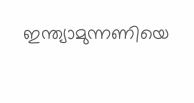ഇന്ത്യാമുന്നണിയെ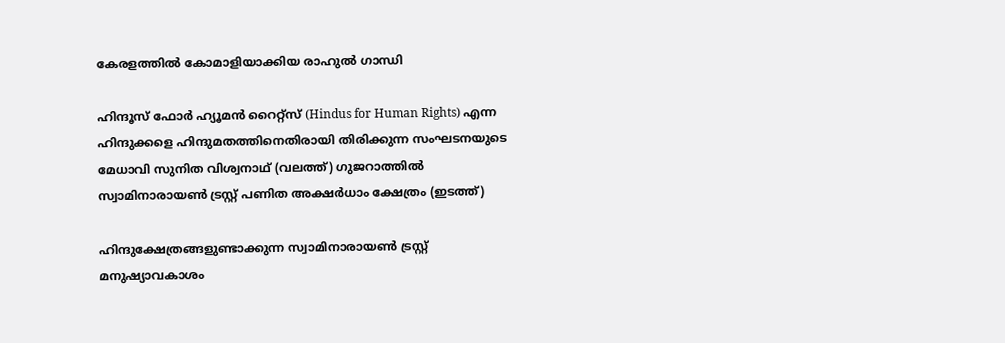കേരളത്തില്‍ കോമാളിയാക്കിയ രാഹുല്‍ ഗാന്ധി

ഹിന്ദൂസ് ഫോര്‍ ഹ്യൂമന്‍ റൈറ്റ്സ് (Hindus for Human Rights) എന്ന ഹിന്ദുക്കളെ ഹിന്ദുമതത്തിനെതിരായി തിരിക്കുന്ന സംഘടനയുടെ മേധാവി സുനിത വിശ്വനാഥ് (വലത്ത്) ഗുജറാത്തില്‍ സ്വാമിനാരായണ്‍ ട്രസ്റ്റ് പണിത അക്ഷര്‍ധാം ക്ഷേത്രം (ഇടത്ത്)

ഹിന്ദുക്ഷേത്രങ്ങളുണ്ടാക്കുന്ന സ്വാമിനാരായണ്‍ ട്രസ്റ്റ് മനുഷ്യാവകാശം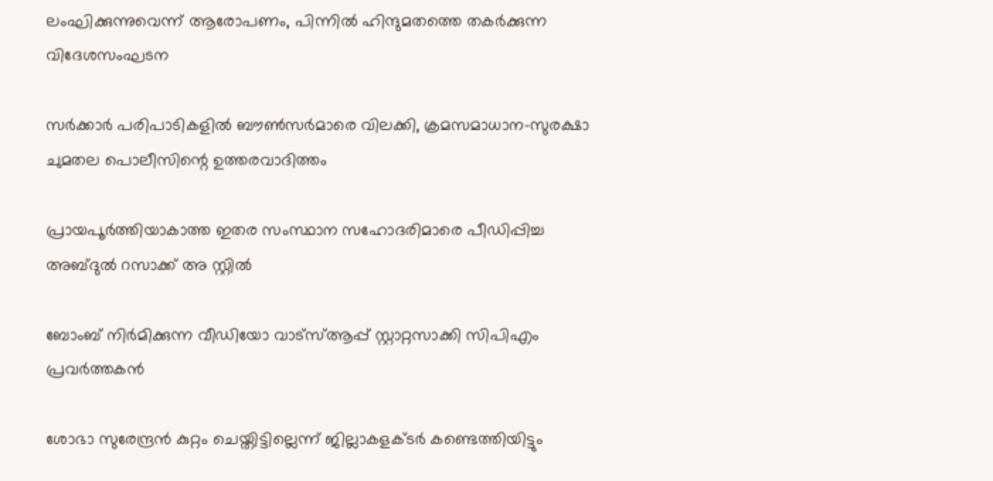ലംഘിക്കുന്നുവെന്ന് ആരോപണം, പിന്നില്‍ ഹിന്ദുമതത്തെ തകര്‍ക്കുന്ന വിദേശസംഘടന

സര്‍ക്കാര്‍ പരിപാടികളില്‍ ബൗണ്‍സര്‍മാരെ വിലക്കി, ക്രമസമാധാന-സുരക്ഷാ ചുമതല പൊലീസിന്റെ ഉത്തരവാദിത്തം

പ്രായപൂര്‍ത്തിയാകാത്ത ഇതര സംസ്ഥാന സഹോദരിമാരെ പീഡിപ്പിച്ച അബ്ദുല്‍ റസാക്ക് അ സ്റ്റില്‍

ബോംബ് നിര്‍മിക്കുന്ന വീഡിയോ വാട്‌സ്ആപ്പ് സ്റ്റാറ്റസാക്കി സിപിഎം പ്രവര്‍ത്തകന്‍

ശോഭാ സുരേന്ദ്രന്‍ കുറ്റം ചെയ്തിട്ടില്ലെന്ന് ജില്ലാകളക്ടര്‍ കണ്ടെത്തിയിട്ടും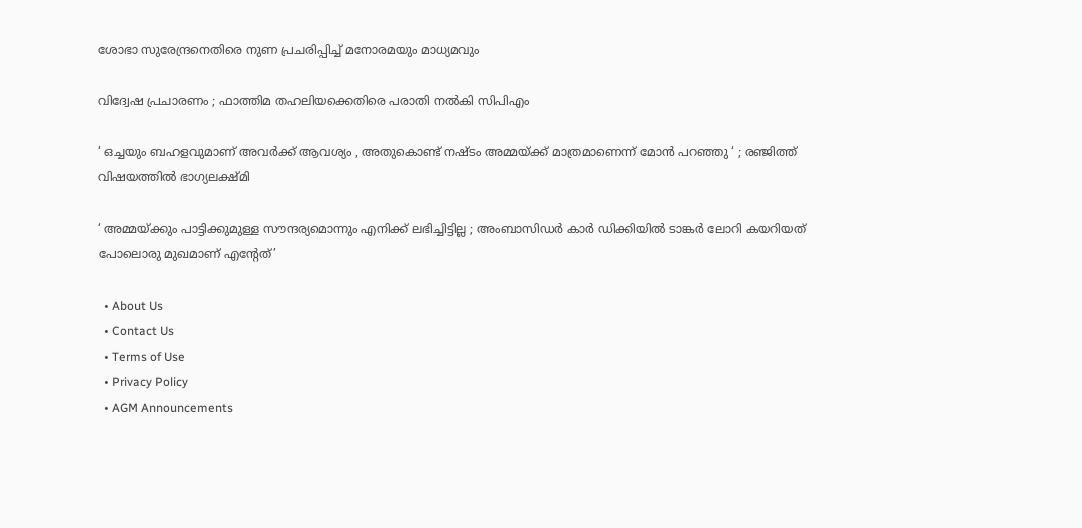ശോഭാ സുരേന്ദ്രനെതിരെ നുണ പ്രചരിപ്പിച്ച് മനോരമയും മാധ്യമവും

വിദ്വേഷ പ്രചാരണം ; ഫാത്തിമ തഹലിയക്കെതിരെ പരാതി നല്‍കി സിപിഎം

‘ ഒച്ചയും ബഹളവുമാണ് അവർക്ക് ആവശ്യം , അതുകൊണ്ട് നഷ്ടം അമ്മയ്‌ക്ക് മാത്രമാണെന്ന് മോൻ പറഞ്ഞു ‘ ; രഞ്ജിത്ത് വിഷയത്തിൽ ഭാഗ്യലക്ഷ്മി

‘ അമ്മയ്‌ക്കും പാട്ടിക്കുമുള്ള സൗന്ദര്യമൊന്നും എനിക്ക് ലഭിച്ചിട്ടില്ല ; അംബാസിഡർ‌ കാർ ഡിക്കിയിൽ ടാങ്കർ ലോറി കയറിയത് പോലൊരു മുഖമാണ് എന്റേത്’

  • About Us
  • Contact Us
  • Terms of Use
  • Privacy Policy
  • AGM Announcements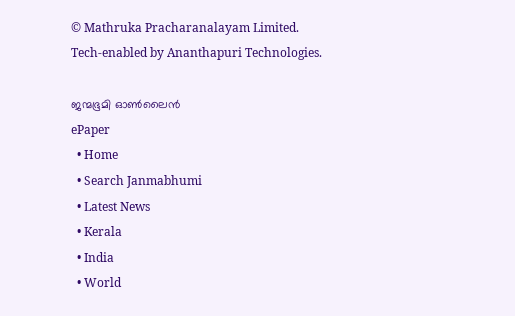© Mathruka Pracharanalayam Limited.
Tech-enabled by Ananthapuri Technologies.

ജന്മഭൂമി ഓണ്‍ലൈന്‍
ePaper
  • Home
  • Search Janmabhumi
  • Latest News
  • Kerala
  • India
  • World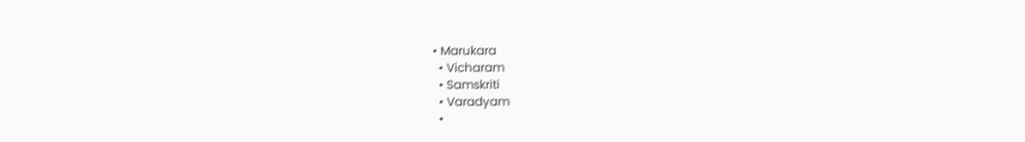• Marukara
  • Vicharam
  • Samskriti
  • Varadyam
  •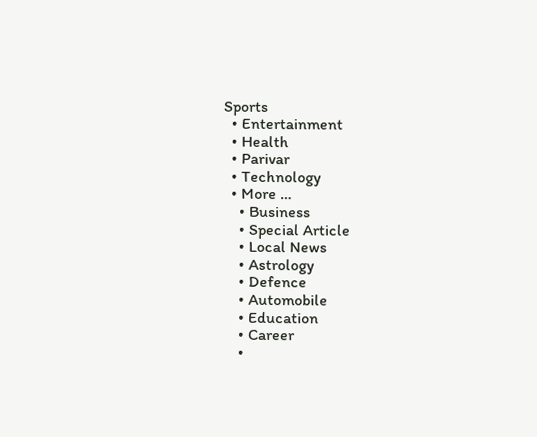Sports
  • Entertainment
  • Health
  • Parivar
  • Technology
  • More …
    • Business
    • Special Article
    • Local News
    • Astrology
    • Defence
    • Automobile
    • Education
    • Career
    •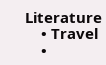Literature
    • Travel
    •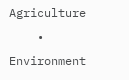Agriculture
    • Environment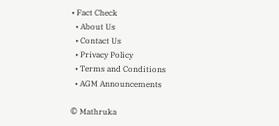• Fact Check
  • About Us
  • Contact Us
  • Privacy Policy
  • Terms and Conditions
  • AGM Announcements

© Mathruka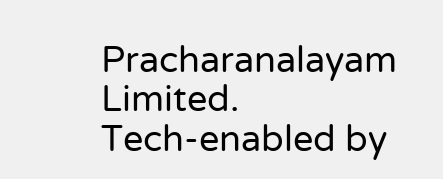Pracharanalayam Limited.
Tech-enabled by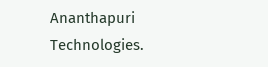Ananthapuri Technologies.